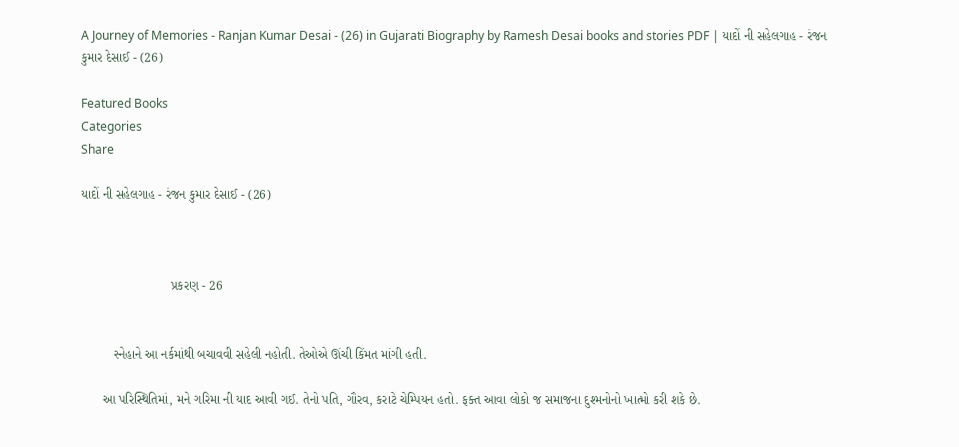A Journey of Memories - Ranjan Kumar Desai - (26) in Gujarati Biography by Ramesh Desai books and stories PDF | યાદોં ની સહેલગાહ - રંજન કુમાર દેસાઈ - (26)

Featured Books
Categories
Share

યાદોં ની સહેલગાહ - રંજન કુમાર દેસાઈ - (26)



                         પ્રકરણ - 26


         સ્નેહાને આ નર્કમાંથી બચાવવી સહેલી નહોતી. તેઓએ ઊંચી કિંમત માંગી હતી.

      આ પરિસ્થિતિમાં, મને ગરિમા ની યાદ આવી ગઈ. તેનો પતિ, ગૌરવ, કરાટે ચેમ્પિયન હતો. ફક્ત આવા લોકો જ સમાજના દુશ્મનોનો ખાત્મો કરી શકે છે.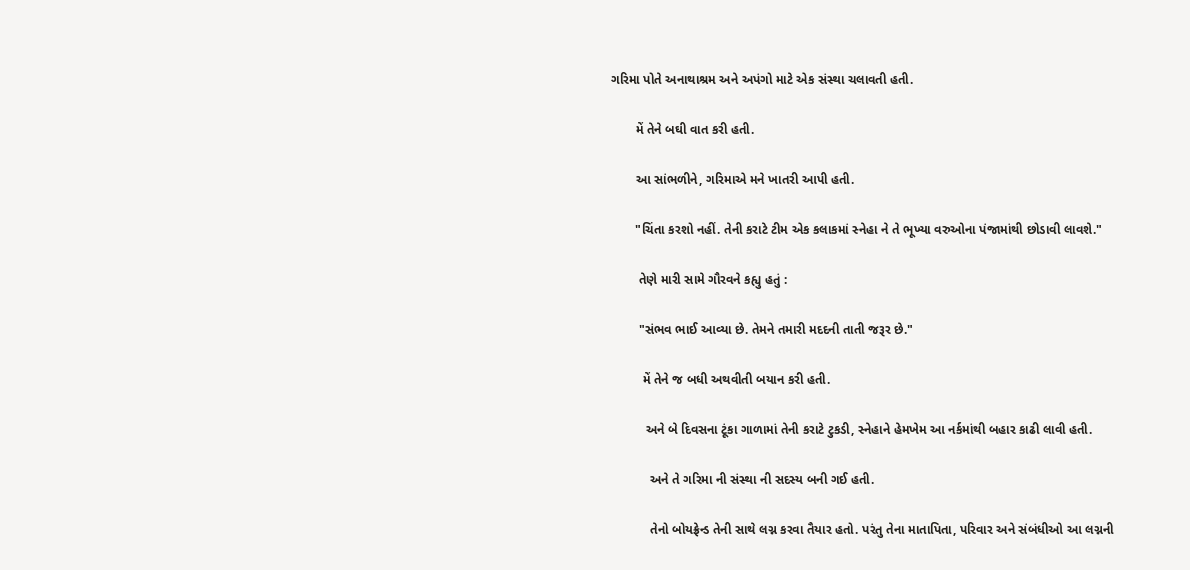ગરિમા પોતે અનાથાશ્રમ અને અપંગો માટે એક સંસ્થા ચલાવતી હતી.

       મેં તેને બઘી વાત કરી હતી.

       આ સાંભળીને, ગરિમાએ મને ખાતરી આપી હતી.

       "ચિંતા કરશો નહીં. તેની કરાટે ટીમ એક કલાકમાં સ્નેહા ને તે ભૂખ્યા વરુઓના પંજામાંથી છોડાવી લાવશે."

        તેણે મારી સામે ગૌરવને કહ્યુ હતું :

        "સંભવ ભાઈ આવ્યા છે. તેમને તમારી મદદની તાતી જરૂર છે."

         મેં તેને જ બધી અથવીતી બયાન કરી હતી.

          અને બે દિવસના ટૂંકા ગાળામાં તેની કરાટે ટુકડી, સ્નેહાને હેમખેમ આ નર્કમાંથી બહાર કાઢી લાવી હતી.

           અને તે ગરિમા ની સંસ્થા ની સદસ્ય બની ગઈ હતી.

           તેનો બોયફ્રેન્ડ તેની સાથે લગ્ન કરવા તૈયાર હતો. પરંતુ તેના માતાપિતા, પરિવાર અને સંબંધીઓ આ લગ્નની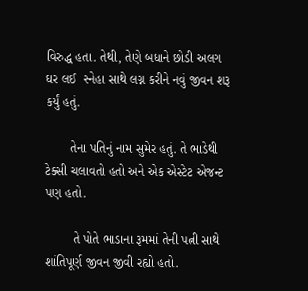વિરુદ્ધ હતા. તેથી, તેણે બધાને છોડી અલગ ઘર લઈ  સ્નેહા સાથે લગ્ન કરીને નવું જીવન શરૂ કર્યું હતું.

       તેના પતિનું નામ સુમેર હતું. તે ભાડેથી ટેક્સી ચલાવતો હતો અને એક એસ્ટેટ એજન્ટ પણ હતો.

        તે પોતે ભાડાના રૂમમાં તેની પત્ની સાથે શાંતિપૂર્ણ જીવન જીવી રહ્યો હતો.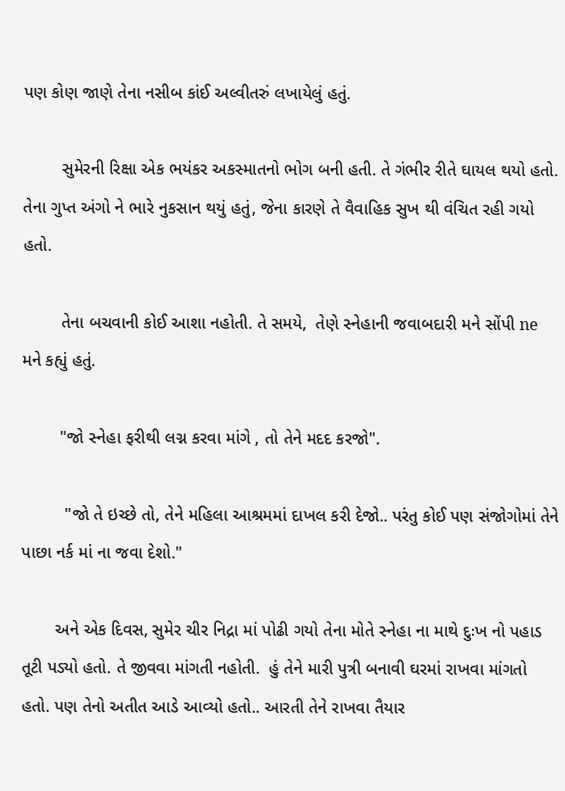પણ કોણ જાણે તેના નસીબ કાંઈ અલ્વીતરું લખાયેલું હતું.

        સુમેરની રિક્ષા એક ભયંકર અકસ્માતનો ભોગ બની હતી. તે ગંભીર રીતે ઘાયલ થયો હતો. તેના ગુપ્ત અંગો ને ભારે નુકસાન થયું હતું, જેના કારણે તે વૈવાહિક સુખ થી વંચિત રહી ગયો હતો.

        તેના બચવાની કોઈ આશા નહોતી. તે સમયે,  તેણે સ્નેહાની જવાબદારી મને સોંપી ne મને કહ્યું હતું.

        "જો સ્નેહા ફરીથી લગ્ન કરવા માંગે , તો તેને મદદ કરજો".

         "જો તે ઇચ્છે તો, તેને મહિલા આશ્રમમાં દાખલ કરી દેજો.. પરંતુ કોઈ પણ સંજોગોમાં તેને  પાછા નર્ક માં ના જવા દેશો."

       અને એક દિવસ, સુમેર ચીર નિદ્રા માં પોઢી ગયો તેના મોતે સ્નેહા ના માથે દુઃખ નો પહાડ તૂટી પડ્યો હતો. તે જીવવા માંગતી નહોતી.  હું તેને મારી પુત્રી બનાવી ઘરમાં રાખવા માંગતો હતો. પણ તેનો અતીત આડે આવ્યો હતો.. આરતી તેને રાખવા તૈયાર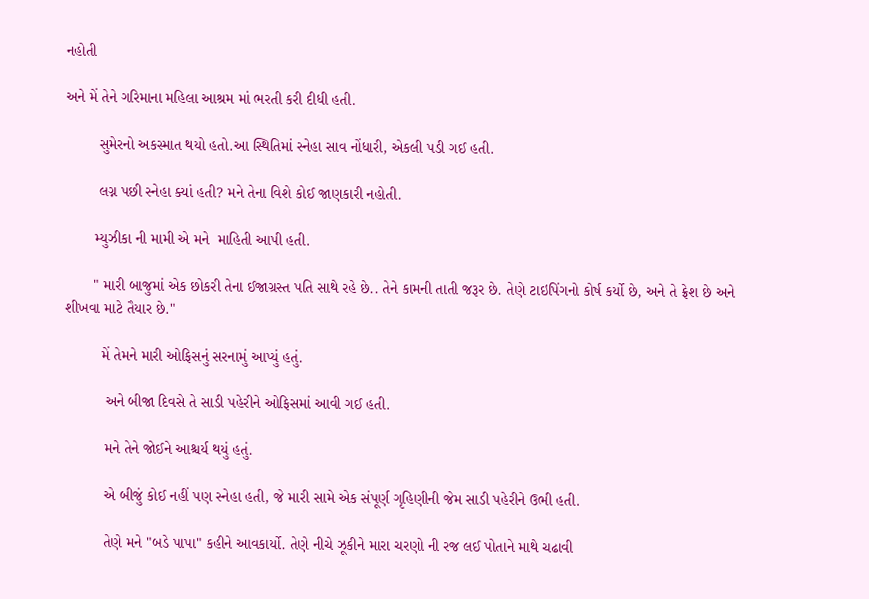નહોતી

અને મેં તેને ગરિમાના મહિલા આશ્રમ માં ભરતી કરી દીધી હતી.

        સુમેરનો અકસ્માત થયો હતો.આ સ્થિતિમાં સ્નેહા સાવ નોંધારી, એકલી પડી ગઈ હતી.

        લગ્ન પછી સ્નેહા ક્યાં હતી? મને તેના વિશે કોઈ જાણકારી નહોતી.

       મ્યુઝીકા ની મામી એ મને  માહિતી આપી હતી.

       " મારી બાજુમાં એક છોકરી તેના ઈજાગ્રસ્ત પતિ સાથે રહે છે.. તેને કામની તાતી જરૂર છે. તેણે ટાઇપિંગનો કોર્ષ કર્યો છે, અને તે ફ્રેશ છે અને શીખવા માટે તૈયાર છે."

         મેં તેમને મારી ઓફિસનું સરનામું આપ્યું હતું.

          અને બીજા દિવસે તે સાડી પહેરીને ઓફિસમાં આવી ગઈ હતી.

          મને તેને જોઈને આશ્ચર્ય થયું હતું.

          એ બીજું કોઈ નહીં પણ સ્નેહા હતી, જે મારી સામે એક સંપૂર્ણ ગૃહિણીની જેમ સાડી પહેરીને ઉભી હતી.

          તેણે મને "બડે પાપા" કહીને આવકાર્યો. તેણે નીચે ઝૂકીને મારા ચરણો ની રજ લઈ પોતાને માથે ચઢાવી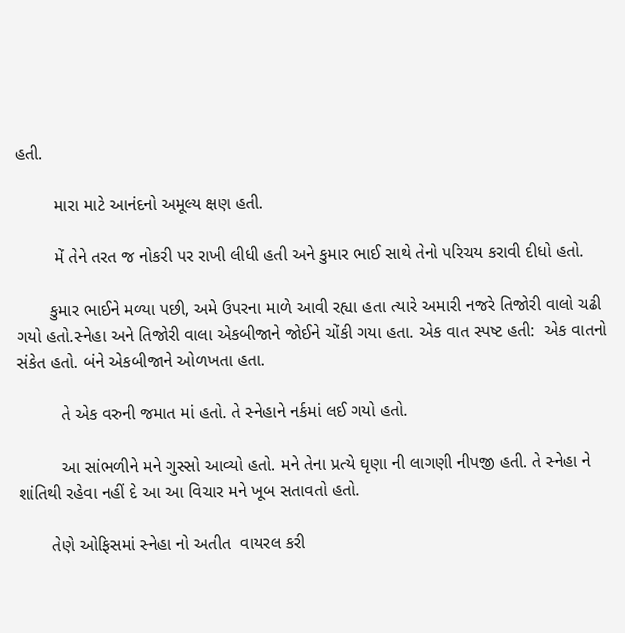હતી.

        મારા માટે આનંદનો અમૂલ્ય ક્ષણ હતી.

        મેં તેને તરત જ નોકરી પર રાખી લીધી હતી અને કુમાર ભાઈ સાથે તેનો પરિચય કરાવી દીધો હતો.

       કુમાર ભાઈને મળ્યા પછી, અમે ઉપરના માળે આવી રહ્યા હતા ત્યારે અમારી નજરે તિજોરી વાલો ચઢી ગયો હતો.સ્નેહા અને તિજોરી વાલા એકબીજાને જોઈને ચોંકી ગયા હતા. એક વાત સ્પષ્ટ હતી:  એક વાતનો સંકેત હતો. બંને એકબીજાને ઓળખતા હતા.

         તે એક વરુની જમાત માં હતો. તે સ્નેહાને નર્કમાં લઈ ગયો હતો.

         આ સાંભળીને મને ગુસ્સો આવ્યો હતો. મને તેના પ્રત્યે ઘૃણા ની લાગણી નીપજી હતી. તે સ્નેહા ને શાંતિથી રહેવા નહીં દે આ આ વિચાર મને ખૂબ સતાવતો હતો.

       તેણે ઓફિસમાં સ્નેહા નો અતીત  વાયરલ કરી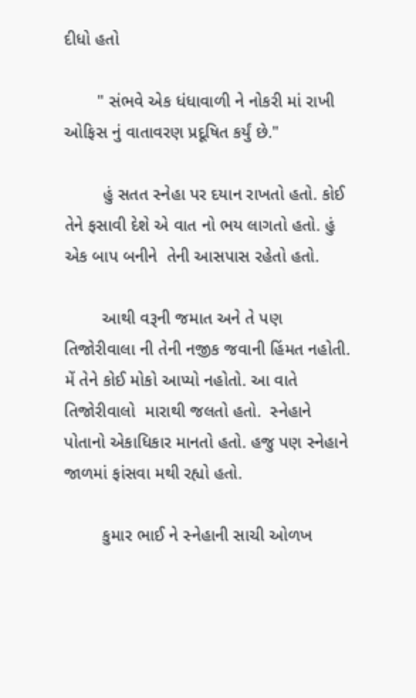દીધો હતો

       " સંભવે એક ધંધાવાળી ને નોકરી માં રાખી ઓફિસ નું વાતાવરણ પ્રદૂષિત કર્યું છે."

        હું સતત સ્નેહા પર દયાન રાખતો હતો. કોઈ તેને ફસાવી દેશે એ વાત નો ભય લાગતો હતો. હું એક બાપ બનીને  તેની આસપાસ રહેતો હતો.

        આથી વરૂની જમાત અને તે પણ તિજોરીવાલા ની તેની નજીક જવાની હિંમત નહોતી. મેં તેને કોઈ મોકો આપ્યો નહોતો. આ વાતે તિજોરીવાલો  મારાથી જલતો હતો.  સ્નેહાને પોતાનો એકાધિકાર માનતો હતો. હજુ પણ સ્નેહાને જાળમાં ફાંસવા મથી રહ્યો હતો.

        કુમાર ભાઈ ને સ્નેહાની સાચી ઓળખ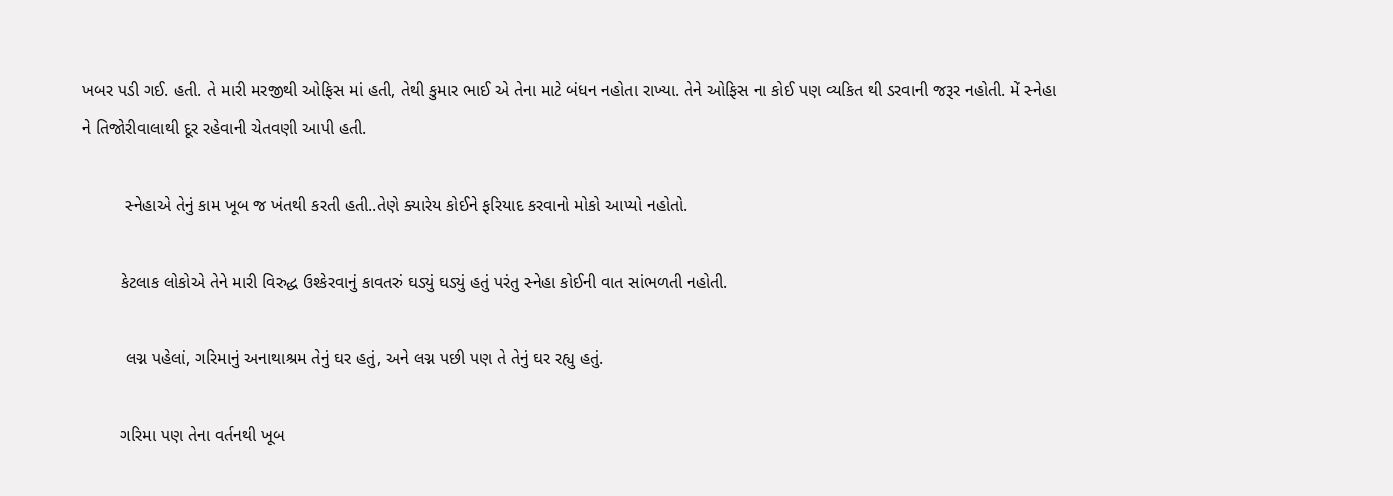ખબર પડી ગઈ. હતી. તે મારી મરજીથી ઓફિસ માં હતી, તેથી કુમાર ભાઈ એ તેના માટે બંધન નહોતા રાખ્યા. તેને ઓફિસ ના કોઈ પણ વ્યકિત થી ડરવાની જરૂર નહોતી. મેં સ્નેહા ને તિજોરીવાલાથી દૂર રહેવાની ચેતવણી આપી હતી.

         સ્નેહાએ તેનું કામ ખૂબ જ ખંતથી કરતી હતી..તેણે ક્યારેય કોઈને ફરિયાદ કરવાનો મોકો આપ્યો નહોતો.

        કેટલાક લોકોએ તેને મારી વિરુદ્ધ ઉશ્કેરવાનું કાવતરું ઘડ્યું ઘડ્યું હતું પરંતુ સ્નેહા કોઈની વાત સાંભળતી નહોતી.

         લગ્ન પહેલાં, ગરિમાનું અનાથાશ્રમ તેનું ઘર હતું, અને લગ્ન પછી પણ તે તેનું ઘર રહ્યુ હતું.

        ગરિમા પણ તેના વર્તનથી ખૂબ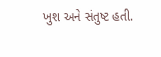ખુશ અને સંતુષ્ટ હતી.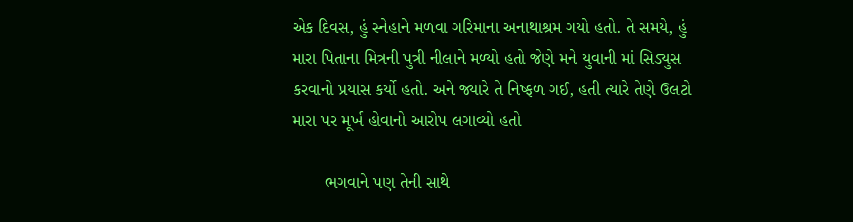એક દિવસ, હું સ્નેહાને મળવા ગરિમાના અનાથાશ્રમ ગયો હતો. તે સમયે, હું મારા પિતાના મિત્રની પુત્રી નીલાને મળ્યો હતો જેણે મને યુવાની માં સિડ્યુસ કરવાનો પ્રયાસ કર્યો હતો. અને જ્યારે તે નિષ્ફળ ગઈ, હતી ત્યારે તેણે ઉલટો મારા પર મૂર્ખ હોવાનો આરોપ લગાવ્યો હતો

       ભગવાને પણ તેની સાથે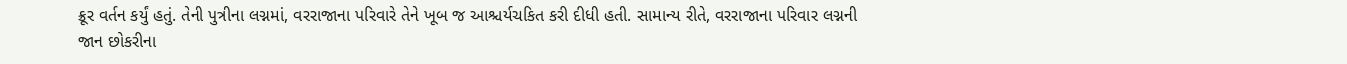ક્રૂર વર્તન કર્યું હતું. તેની પુત્રીના લગ્નમાં, વરરાજાના પરિવારે તેને ખૂબ જ આશ્ચર્યચકિત કરી દીધી હતી. સામાન્ય રીતે, વરરાજાના પરિવાર લગ્નની જાન છોકરીના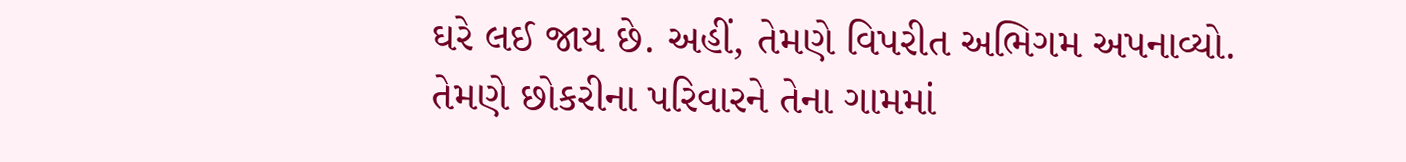ઘરે લઈ જાય છે. અહીં, તેમણે વિપરીત અભિગમ અપનાવ્યો. તેમણે છોકરીના પરિવારને તેના ગામમાં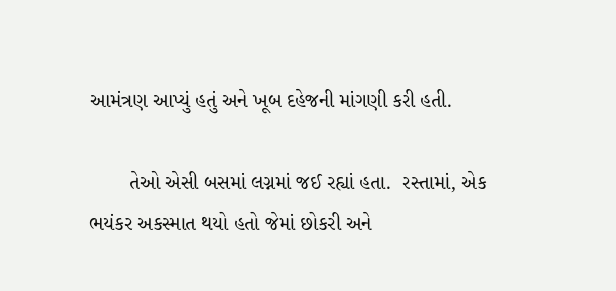આમંત્રણ આપ્યું હતું અને ખૂબ દહેજની માંગણી કરી હતી.

       તેઓ એસી બસમાં લગ્નમાં જઈ રહ્યાં હતા.  રસ્તામાં, એક ભયંકર અકસ્માત થયો હતો જેમાં છોકરી અને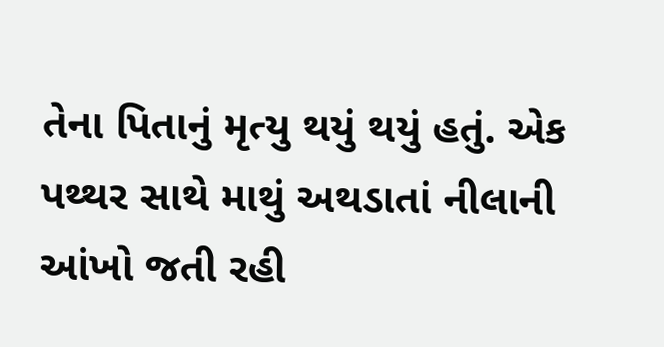તેના પિતાનું મૃત્યુ થયું થયું હતું. એક પથ્થર સાથે માથું અથડાતાં નીલાની આંખો જતી રહી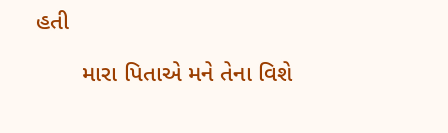હતી

       મારા પિતાએ મને તેના વિશે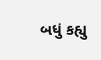બધું કહ્યુ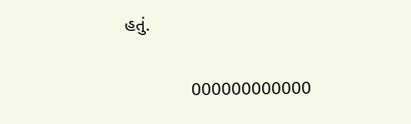હતું.

             000000000000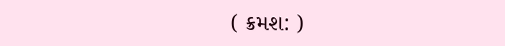( ક્રમશ: )